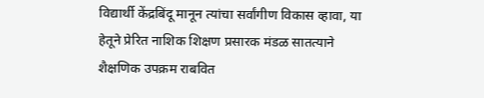विद्यार्थी केंद्रबिंदू मानून त्यांचा सर्वांगीण विकास व्हावा, या हेतूने प्रेरित नाशिक शिक्षण प्रसारक मंडळ सातत्याने शैक्षणिक उपक्रम राबवित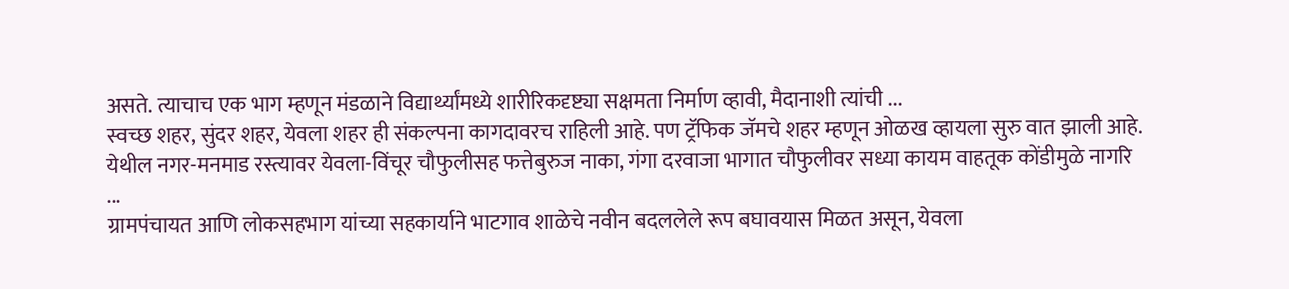असते. त्याचाच एक भाग म्हणून मंडळाने विद्यार्थ्यांमध्ये शारीरिकदृष्ट्या सक्षमता निर्माण व्हावी, मैदानाशी त्यांची ...
स्वच्छ शहर, सुंदर शहर, येवला शहर ही संकल्पना कागदावरच राहिली आहे. पण ट्रॅफिक जॅमचे शहर म्हणून ओळख व्हायला सुरु वात झाली आहे. येथील नगर-मनमाड रस्त्यावर येवला-विंचूर चौफुलीसह फत्तेबुरुज नाका, गंगा दरवाजा भागात चौफुलीवर सध्या कायम वाहतूक कोंडीमुळे नागरि ...
ग्रामपंचायत आणि लोकसहभाग यांच्या सहकार्याने भाटगाव शाळेचे नवीन बदललेले रूप बघावयास मिळत असून, येवला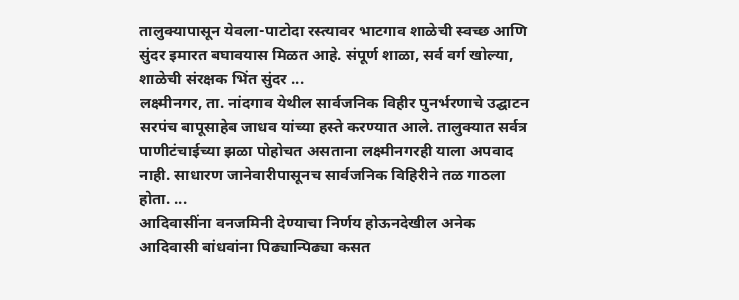तालुक्यापासून येवला-पाटोदा रस्त्यावर भाटगाव शाळेची स्वच्छ आणि सुंदर इमारत बघावयास मिळत आहे. संपूर्ण शाळा, सर्व वर्ग खोल्या, शाळेची संरक्षक भिंत सुंदर ...
लक्ष्मीनगर, ता. नांदगाव येथील सार्वजनिक विहीर पुनर्भरणाचे उद्घाटन सरपंच बापूसाहेब जाधव यांच्या हस्ते करण्यात आले. तालुक्यात सर्वत्र पाणीटंचाईच्या झळा पोहोचत असताना लक्ष्मीनगरही याला अपवाद नाही. साधारण जानेवारीपासूनच सार्वजनिक विहिरीने तळ गाठला होता. ...
आदिवासींना वनजमिनी देण्याचा निर्णय होऊनदेखील अनेक आदिवासी बांधवांना पिढ्यान्पिढ्या कसत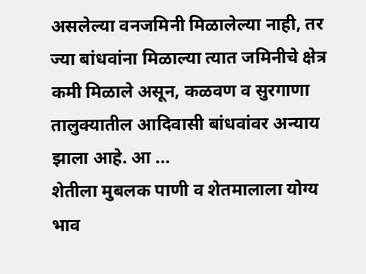असलेल्या वनजमिनी मिळालेल्या नाही, तर ज्या बांधवांना मिळाल्या त्यात जमिनीचे क्षेत्र कमी मिळाले असून, कळवण व सुरगाणा तालुक्यातील आदिवासी बांधवांवर अन्याय झाला आहे. आ ...
शेतीला मुबलक पाणी व शेतमालाला योग्य भाव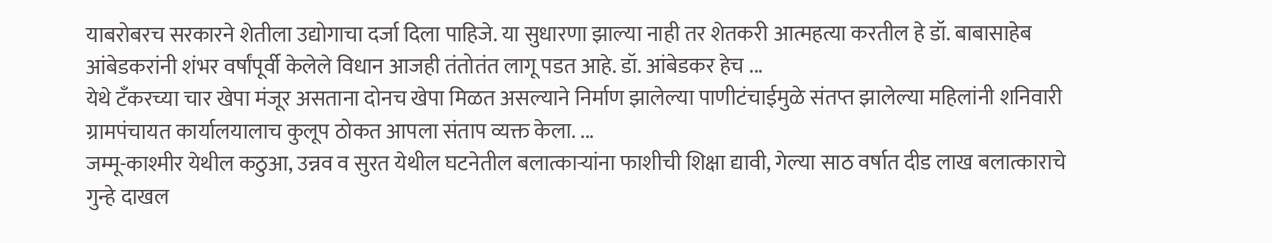याबरोबरच सरकारने शेतीला उद्योगाचा दर्जा दिला पाहिजे. या सुधारणा झाल्या नाही तर शेतकरी आत्महत्या करतील हे डॉ. बाबासाहेब आंबेडकरांनी शंभर वर्षांपूर्वी केलेले विधान आजही तंतोतंत लागू पडत आहे. डॉ. आंबेडकर हेच ...
येथे टँकरच्या चार खेपा मंजूर असताना दोनच खेपा मिळत असल्याने निर्माण झालेल्या पाणीटंचाईमुळे संतप्त झालेल्या महिलांनी शनिवारी ग्रामपंचायत कार्यालयालाच कुलूप ठोकत आपला संताप व्यक्त केला. ...
जम्मू-काश्मीर येथील कठुआ, उन्नव व सुरत येथील घटनेतील बलात्काऱ्यांना फाशीची शिक्षा द्यावी, गेल्या साठ वर्षात दीड लाख बलात्काराचे गुन्हे दाखल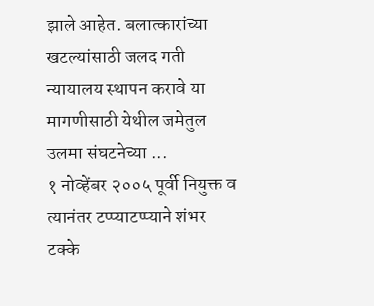झाले आहेत. बलात्कारांच्या खटल्यांसाठी जलद गती न्यायालय स्थापन करावे या मागणीसाठी येथील जमेतुल उलमा संघटनेच्या ...
१ नोव्हेंबर २००५ पूर्वी नियुक्त व त्यानंतर टप्प्याटप्प्याने शंभर टक्के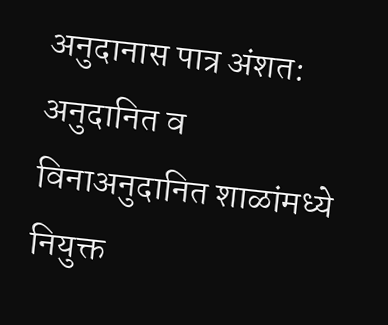अनुदानास पात्र अंशत: अनुदानित व विनाअनुदानित शाळांमध्ये नियुक्त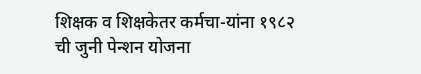शिक्षक व शिक्षकेतर कर्मचा-यांना १९८२ ची जुनी पेन्शन योजना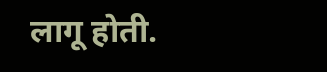लागू होती.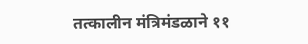तत्कालीन मंत्रिमंडळाने ११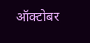ऑक्टोबर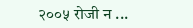२००५ रोजी न ...